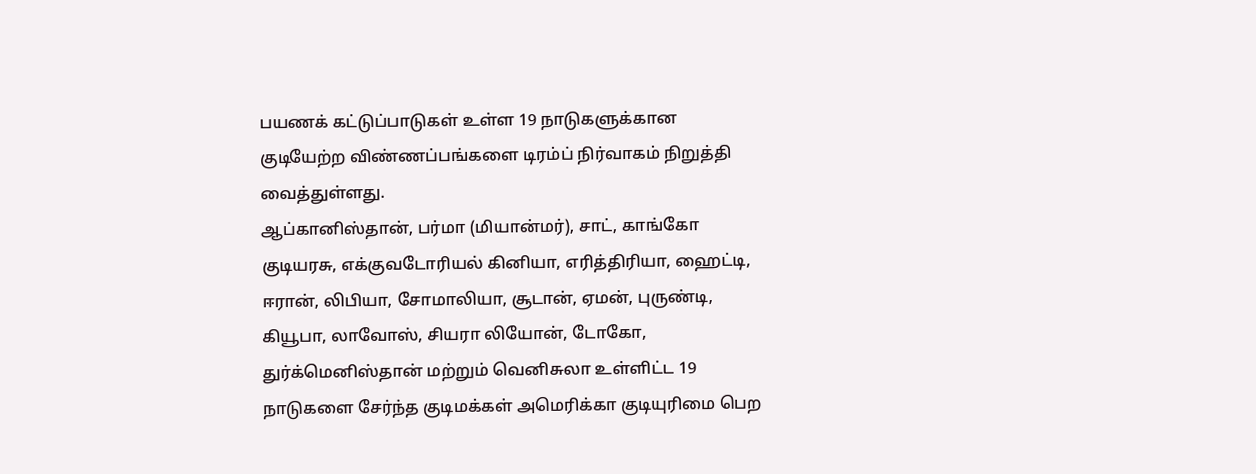பயணக் கட்டுப்பாடுகள் உள்ள 19 நாடுகளுக்கான குடியேற்ற விண்ணப்பங்களை டிரம்ப் நிர்வாகம் நிறுத்தி வைத்துள்ளது.
ஆப்கானிஸ்தான், பர்மா (மியான்மர்), சாட், காங்கோ குடியரசு, எக்குவடோரியல் கினியா, எரித்திரியா, ஹைட்டி, ஈரான், லிபியா, சோமாலியா, சூடான், ஏமன், புருண்டி, கியூபா, லாவோஸ், சியரா லியோன், டோகோ, துர்க்மெனிஸ்தான் மற்றும் வெனிசுலா உள்ளிட்ட 19 நாடுகளை சேர்ந்த குடிமக்கள் அமெரிக்கா குடியுரிமை பெற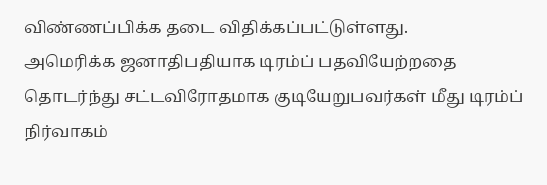விண்ணப்பிக்க தடை விதிக்கப்பட்டுள்ளது.
அமெரிக்க ஜனாதிபதியாக டிரம்ப் பதவியேற்றதை தொடர்ந்து சட்டவிரோதமாக குடியேறுபவர்கள் மீது டிரம்ப் நிர்வாகம்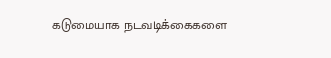கடுமையாக நடவடிக்கைகளை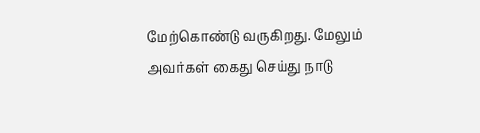மேற்கொண்டு வருகிறது. மேலும் அவர்கள் கைது செய்து நாடு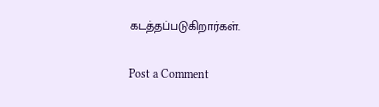கடத்தப்படுகிறார்கள்.

Post a Comment